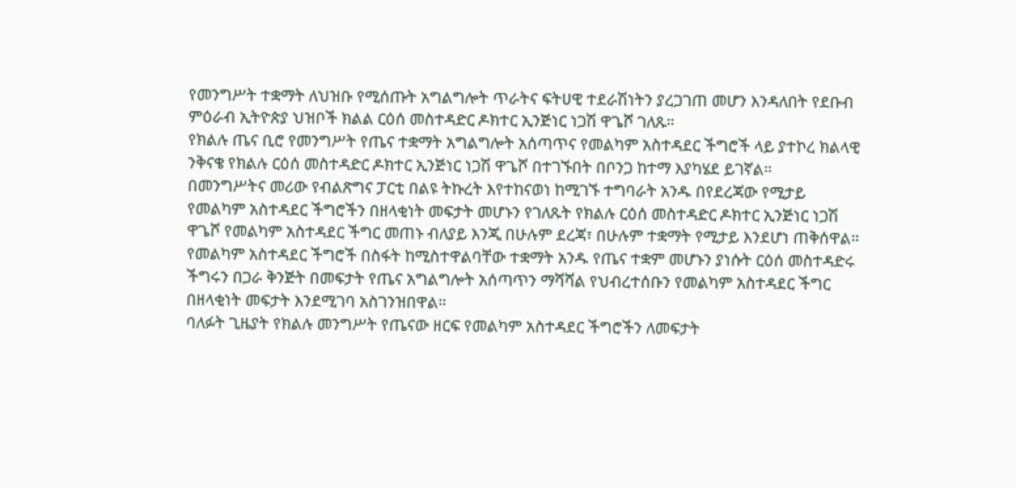የመንግሥት ተቋማት ለህዝቡ የሚሰጡት አግልግሎት ጥራትና ፍትሀዊ ተደራሽነትን ያረጋገጠ መሆን እንዳለበት የደቡብ ምዕራብ ኢትዮጵያ ህዝቦች ክልል ርዕሰ መስተዳድር ዶክተር ኢንጅነር ነጋሽ ዋጌሾ ገለጹ።
የክልሉ ጤና ቢሮ የመንግሥት የጤና ተቋማት አግልግሎት አሰጣጥና የመልካም አስተዳደር ችግሮች ላይ ያተኮረ ክልላዊ ንቅናቄ የክልሉ ርዕሰ መስተዳድር ዶክተር ኢንጅነር ነጋሽ ዋጌሾ በተገኙበት በቦንጋ ከተማ እያካሄደ ይገኛል።
በመንግሥትና መሪው የብልጽግና ፓርቲ በልዩ ትኩረት እየተከናወነ ከሚገኙ ተግባራት አንዱ በየደረጃው የሚታይ የመልካም አስተዳደር ችግሮችን በዘላቂነት መፍታት መሆኑን የገለጹት የክልሉ ርዕሰ መስተዳድር ዶክተር ኢንጅነር ነጋሽ ዋጌሾ የመልካም አስተዳደር ችግር መጠኑ ብለያይ እንጂ በሁሉም ደረጃ፣ በሁሉም ተቋማት የሚታይ እንደሆነ ጠቅሰዋል።
የመልካም አስተዳደር ችግሮች በስፋት ከሚስተዋልባቸው ተቋማት አንዱ የጤና ተቋም መሆኑን ያነሱት ርዕሰ መስተዳድሩ ችግሩን በጋራ ቅንጅት በመፍታት የጤና አግልግሎት አሰጣጥን ማሻሻል የህብረተሰቡን የመልካም አስተዳደር ችግር በዘላቂነት መፍታት እንደሚገባ አስገንዝበዋል።
ባለፉት ጊዜያት የክልሉ መንግሥት የጤናው ዘርፍ የመልካም አስተዳደር ችግሮችን ለመፍታት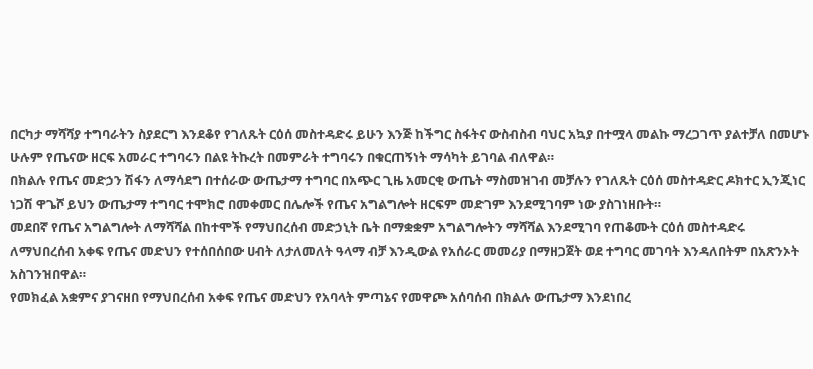በርካታ ማሻሻያ ተግባራትን ስያደርግ እንደቆየ የገለጹት ርዕሰ መስተዳድሩ ይሁን እንጅ ከችግር ስፋትና ውስብስብ ባህር አኳያ በተሟላ መልኩ ማረጋገጥ ያልተቻለ በመሆኑ ሁሉም የጤናው ዘርፍ አመራር ተግባሩን በልዩ ትኩረት በመምራት ተግባሩን በቁርጠኝነት ማሳካት ይገባል ብለዋል።
በክልሉ የጤና መድኃን ሽፋን ለማሳደግ በተሰራው ውጤታማ ተግባር በአጭር ጊዜ አመርቂ ውጤት ማስመዝገብ መቻሉን የገለጹት ርዕሰ መስተዳድር ዶክተር ኢንጂነር ነጋሽ ዋጌሾ ይህን ውጤታማ ተግባር ተሞክሮ በመቀመር በሌሎች የጤና አግልግሎት ዘርፍም መድገም እንደሚገባም ነው ያስገነዘቡት።
መደበኛ የጤና አግልግሎት ለማሻሻል በከተሞች የማህበረሰብ መድኃኒት ቤት በማቋቋም አግልግሎትን ማሻሻል እንደሚገባ የጠቆሙት ርዕሰ መስተዳድሩ ለማህበረሰብ አቀፍ የጤና መድህን የተሰበሰበው ሀብት ለታለመለት ዓላማ ብቻ እንዲውል የአሰራር መመሪያ በማዘጋጀት ወደ ተግባር መገባት እንዳለበትም በአጽንኦት አስገንዝበዋል።
የመክፈል አቋምና ያገናዘበ የማህበረሰብ አቀፍ የጤና መድህን የአባላት ምጣኔና የመዋጮ አሰባሰብ በክልሉ ውጤታማ እንደነበረ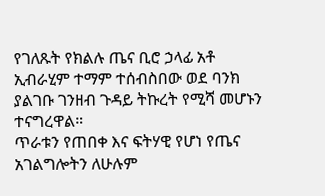የገለጹት የክልሉ ጤና ቢሮ ኃላፊ አቶ ኢብራሂም ተማም ተሰብስበው ወደ ባንክ ያልገቡ ገንዘብ ጉዳይ ትኩረት የሚሻ መሆኑን ተናግረዋል።
ጥራቱን የጠበቀ እና ፍትሃዊ የሆነ የጤና አገልግሎትን ለሁሉም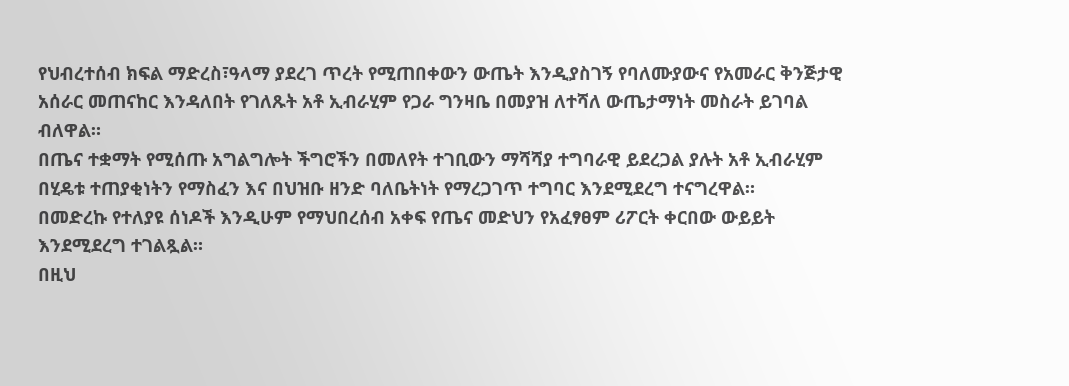የህብረተሰብ ክፍል ማድረስ፣ዓላማ ያደረገ ጥረት የሚጠበቀውን ውጤት እንዲያስገኝ የባለሙያውና የአመራር ቅንጅታዊ አሰራር መጠናከር እንዳለበት የገለጹት አቶ ኢብራሂም የጋራ ግንዛቤ በመያዝ ለተሻለ ውጤታማነት መስራት ይገባል ብለዋል።
በጤና ተቋማት የሚሰጡ አግልግሎት ችግሮችን በመለየት ተገቢውን ማሻሻያ ተግባራዊ ይደረጋል ያሉት አቶ ኢብራሂም በሂዴቱ ተጠያቂነትን የማስፈን እና በህዝቡ ዘንድ ባለቤትነት የማረጋገጥ ተግባር እንደሚደረግ ተናግረዋል።
በመድረኩ የተለያዩ ሰነዶች እንዲሁም የማህበረሰብ አቀፍ የጤና መድህን የአፈፃፀም ሪፖርት ቀርበው ውይይት እንደሚደረግ ተገልጿል።
በዚህ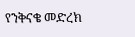የንቅናቄ መድረክ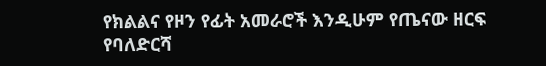የክልልና የዞን የፊት አመራሮች እንዲሁም የጤናው ዘርፍ የባለድርሻ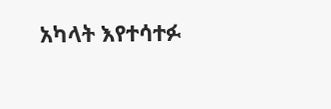አካላት እየተሳተፉ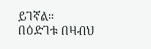ይገኛል።
በዕድገቱ በዛብህ